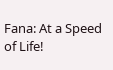Fana: At a Speed of Life!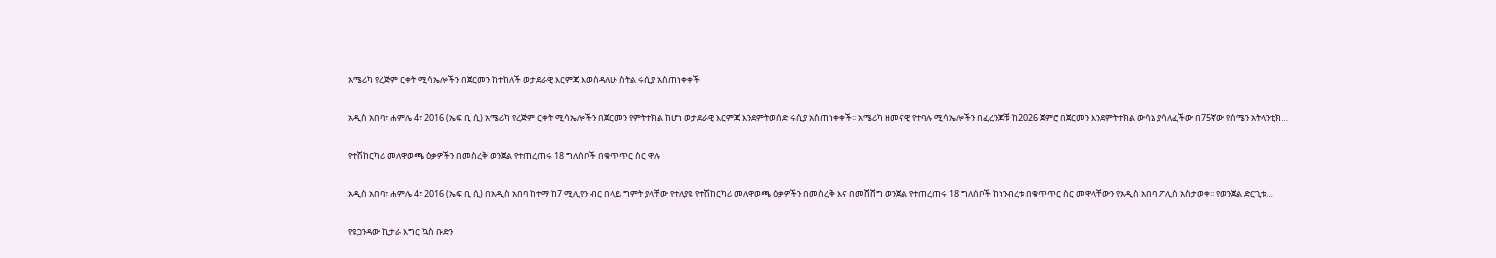አሜሪካ የረጅም ርቀት ሚሳኤሎችን በጀርመን ከተከለች ወታደራዊ እርምጃ እወስዳለሁ ስትል ሩሲያ አስጠነቀቀች

አዲስ አበባ፣ ሐምሌ 4፣ 2016 (ኤፍ ቢ ሲ) አሜሪካ የረጅም ርቀት ሚሳኤሎችን በጀርመን የምትተክል ከሆነ ወታደራዊ እርምጃ እንደምትወሰድ ሩሲያ አስጠነቀቀች፡፡ አሜሪካ ዘመናዊ የተባሉ ሚሳኤሎችን በፈረንጆቹ ከ2026 ጀምሮ በጀርመን እንደምትተክል ውሳኔ ያሳለፈችው በ75ኛው የሰሜን አትላንቲክ…

የተሽከርካሪ መለዋወጫ ዕቃዎችን በመስረቅ ወንጀል የተጠረጠሩ 18 ግለሰቦች በቁጥጥር ስር ዋሉ

አዲስ አበባ፣ ሐምሌ 4፣ 2016 (ኤፍ ቢ ሲ) በአዲስ አበባ ከተማ ከ7 ሚሊየን ብር በላይ ግምት ያላቸው የተለያዩ የተሽከርካሪ መለዋወጫ ዕቃዎችን በመስረቅ እና በመሸሸግ ወንጀል የተጠረጠሩ 18 ግለሰቦች ከነንብረቱ በቁጥጥር ስር መዋላቸውን የአዲስ አበባ ፖሊስ አስታወቀ፡፡ የወንጀል ድርጊቱ…

የዩጋንዳው ኪታራ እግር ኳስ ቡድን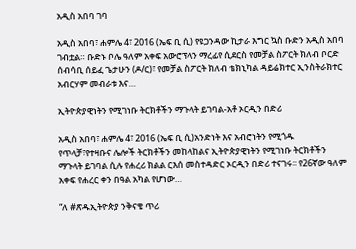አዲስ አበባ ገባ

አዲስ አበባ፣ ሐምሌ 4፣ 2016 (ኤፍ ቢ ሲ) የዩጋንዳው ኪታራ እግር ኳስ ቡድን አዲስ አበባ ገብቷል። ቡድኑ ቦሌ ዓለም አቀፍ አውሮፕላን ማረፊየ ሲደርስ የመቻል ስፖርት ክለብ ቦርድ ሰብሳቢ ሰይፈ ጌታሁን (ዶ/ር)፣ የመቻል ስፖርት ክለብ ቴክኒካል ዳይሬክተር ኢንስትራክተር አብርሃም መብራቱ እና…

ኢትዮጵያዊነትን የሚገነቡ ትርክቶችን ማጉላት ይገባል-አቶ ኦርዲን በድሪ

አዲስ አበባ፣ ሐምሌ 4፣ 2016 (ኤፍ ቢ ሲ)አንድነት እና አብሮነትን የሚጎዱ የጥላቻ፣የተዛቡና ሌሎች ትርክቶችን መከላከልና ኢትዮጵያዊነትን የሚገነቡ ትርክቶችን ማጉላት ይገባል ሲሉ የሐረሪ ክልል ርእሰ መስተዳድር ኦርዲን በድሪ ተናገሩ፡፡ የ26ኛው ዓለም አቀፍ የሐረር ቀን በዓል አካል የሆነው…

“ለ #ጽዱኢትዮጵያ ንቅናቄ ጥሪ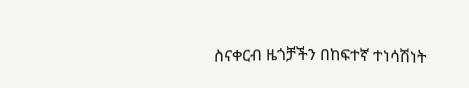ስናቀርብ ዜጎቻችን በከፍተኛ ተነሳሽነት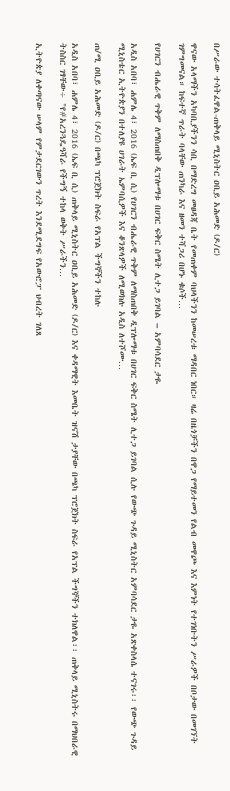በሥራው ተሳትፈዋል-ጠቅላይ ሚኒስትር ዐቢይ አሕመድ (ዶ/ር)

ዋናው አላማችን አካባቢያችንን ሳቢ በማድረግ መፀዳጃ ቤት የመጠቀም ባህላችንን ከመሠረቱ ማዳበር ነበር። ዛሬ በዜጎቻችን በዋጋ የማይተመን የልብ መዋጮ እና እምነት የተገነቡትን ሥራዎች በቦታው በመገኘት ገምግመናል። ከፍተኛ ጥራት ባላቸው ጠንካራ እና ዘመን ተሻጋሪ በሆኑ ቁሶች…

የሀገርን ብሔራዊ ጥቅም ለማስጠበቅ ዲፕሎማቱ በሀገር ፍቅር ስሜት ሊተጋ ይገባል – አምባሳደር ታዬ

አዲስ አበባ፣ ሐምሌ 4፣ 2016 (ኤፍ ቢ ሲ) የሀገርን ብሔራዊ ጥቅም ለማስጠበቅ ዲፕሎማቱ በሀገር ፍቅር ስሜት ሊተጋ ይገባል ሲሉ የውጭ ጉዳይ ሚኒስትር አምባሳደር ታዬ አጽቀስላሴ ተናገሩ፡፡ የውጭ ጉዳይ ሚኒስቴር ኢትዮጵያን በተለያዩ ሀገራት ኤምባሲዎች እና ቆንጽላዎች ለሚወክሉ አዲስ ለተሾሙ…

ጠ/ሚ ዐቢይ አሕመድ (ዶ/ር) በጫካ ፕሮጀክት ስፍራ የአፕል ችግኞችን ተከሉ

አዲስ አበባ፣ ሐምሌ 4፣ 2016 (ኤፍ ቢ ሲ) ጠቅላይ ሚኒስትር ዐቢይ አሕመድ (ዶ/ር) እና ቀዳማዊት እመቤት ዝናሽ ታያቸው በጫካ ፕሮጀክት ስፍራ የአፕል ችግኞችን ተክለዋል፡፡ ጠቅላይ ሚኒስትሩ በማህበራዊ ትስስር ገፃቸው÷ "የ#አረንጓዴዓሻራ የችግኝ ተከላ ወቅት ሥራችን…

ኢትዮጵያ ለቀጣናው ሠላም የምታደርገውን ጥረት እንደሚደግፍ የአውሮፓ ህብረት ገለጸ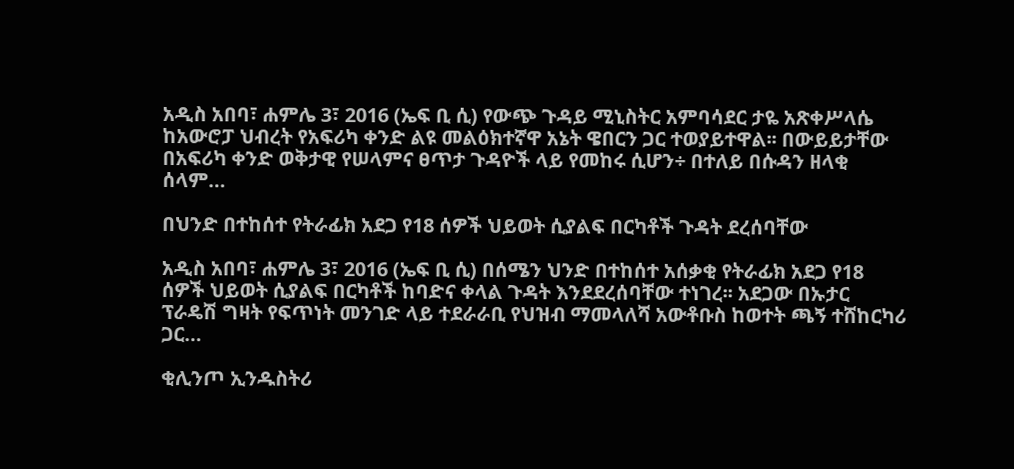አዲስ አበባ፣ ሐምሌ 3፣ 2016 (ኤፍ ቢ ሲ) የውጭ ጉዳይ ሚኒስትር አምባሳደር ታዬ አጽቀሥላሴ ከአውሮፓ ህብረት የአፍሪካ ቀንድ ልዩ መልዕክተኛዋ አኔት ዌበርን ጋር ተወያይተዋል፡፡ በውይይታቸው በአፍሪካ ቀንድ ወቅታዊ የሠላምና ፀጥታ ጉዳዮች ላይ የመከሩ ሲሆን÷ በተለይ በሱዳን ዘላቂ ሰላም…

በህንድ በተከሰተ የትራፊክ አደጋ የ18 ሰዎች ህይወት ሲያልፍ በርካቶች ጉዳት ደረሰባቸው

አዲስ አበባ፣ ሐምሌ 3፣ 2016 (ኤፍ ቢ ሲ) በሰሜን ህንድ በተከሰተ አሰቃቂ የትራፊክ አደጋ የ18 ሰዎች ህይወት ሲያልፍ በርካቶች ከባድና ቀላል ጉዳት እንደደረሰባቸው ተነገረ፡፡ አደጋው በኡታር ፕራዴሽ ግዛት የፍጥነት መንገድ ላይ ተደራራቢ የህዝብ ማመላለሻ አውቶቡስ ከወተት ጫኝ ተሸከርካሪ ጋር…

ቂሊንጦ ኢንዱስትሪ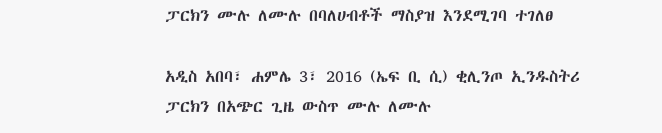ፓርክን ሙሉ ለሙሉ በባለሀብቶች ማስያዝ እንደሚገባ ተገለፀ

አዲስ አበባ፣ ሐምሌ 3፣ 2016 (ኤፍ ቢ ሲ) ቂሊንጦ ኢንዱስትሪ ፓርክን በአጭር ጊዜ ውስጥ ሙሉ ለሙሉ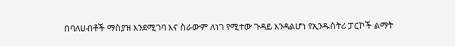በባለሀብቶች ማስያዝ እንደሚገባ እና ስራውም ለነገ የሚተው ጉዳይ እንዳልሆነ የኢንዱስትሪ ፓርኮች ልማት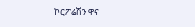ኮርፖሬሽን ዋና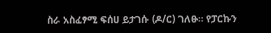ስራ አስፈፃሚ ፍሰሀ ይታገሱ (ዶ/ር) ገለፁ። የፓርኩን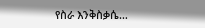የስራ እንቅስቃሴ…